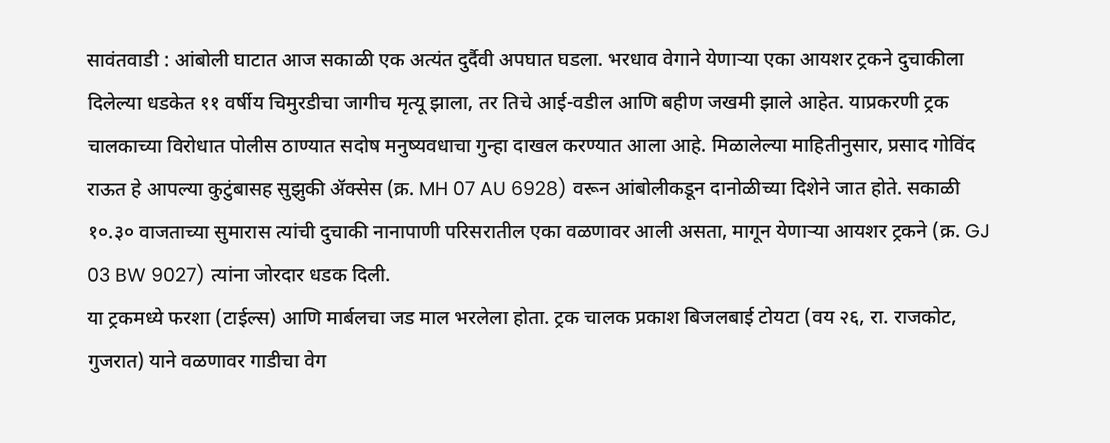सावंतवाडी : आंबोली घाटात आज सकाळी एक अत्यंत दुर्दैवी अपघात घडला. भरधाव वेगाने येणाऱ्या एका आयशर ट्रकने दुचाकीला दिलेल्या धडकेत ११ वर्षीय चिमुरडीचा जागीच मृत्यू झाला, तर तिचे आई-वडील आणि बहीण जखमी झाले आहेत. याप्रकरणी ट्रक चालकाच्या विरोधात पोलीस ठाण्यात सदोष मनुष्यवधाचा गुन्हा दाखल करण्यात आला आहे. मिळालेल्या माहितीनुसार, प्रसाद गोविंद राऊत हे आपल्या कुटुंबासह सुझुकी ॲक्सेस (क्र. MH 07 AU 6928) वरून आंबोलीकडून दानोळीच्या दिशेने जात होते. सकाळी १०.३० वाजताच्या सुमारास त्यांची दुचाकी नानापाणी परिसरातील एका वळणावर आली असता, मागून येणाऱ्या आयशर ट्रकने (क्र. GJ 03 BW 9027) त्यांना जोरदार धडक दिली.
या ट्रकमध्ये फरशा (टाईल्स) आणि मार्बलचा जड माल भरलेला होता. ट्रक चालक प्रकाश बिजलबाई टोयटा (वय २६, रा. राजकोट, गुजरात) याने वळणावर गाडीचा वेग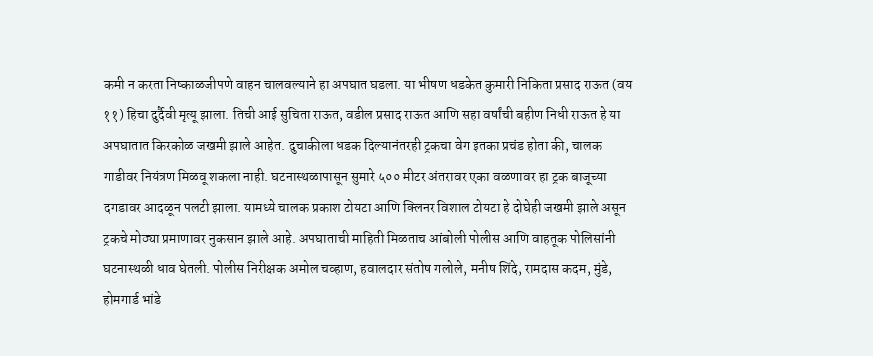कमी न करता निष्काळजीपणे वाहन चालवल्याने हा अपघात घडला. या भीषण धडकेत कुमारी निकिता प्रसाद राऊत (वय ११) हिचा दुर्दैवी मृत्यू झाला. तिची आई सुचिता राऊत, वडील प्रसाद राऊत आणि सहा वर्षांची बहीण निधी राऊत हे या अपघातात किरकोळ जखमी झाले आहेत. दुचाकीला धडक दिल्यानंतरही ट्रकचा वेग इतका प्रचंड होता की, चालक गाडीवर नियंत्रण मिळवू शकला नाही. घटनास्थळापासून सुमारे ५०० मीटर अंतरावर एका वळणावर हा ट्रक बाजूच्या दगडावर आदळून पलटी झाला. यामध्ये चालक प्रकाश टोयटा आणि क्लिनर विशाल टोयटा हे दोघेही जखमी झाले असून ट्रकचे मोठ्या प्रमाणावर नुकसान झाले आहे. अपघाताची माहिती मिळताच आंबोली पोलीस आणि वाहतूक पोलिसांनी घटनास्थळी धाव घेतली. पोलीस निरीक्षक अमोल चव्हाण, हवालदार संतोष गलोले, मनीष शिंदे, रामदास कदम, मुंडे, होमगार्ड भांडे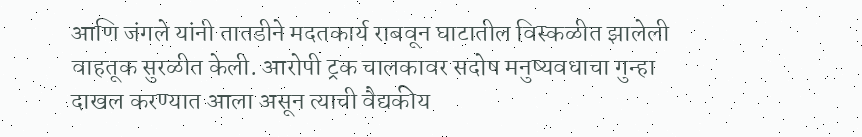आणि जंगले यांनी तातडीने मदतकार्य राबवून घाटातील विस्कळीत झालेली वाहतूक सुरळीत केली. आरोपी ट्रक चालकावर सदोष मनुष्यवधाचा गुन्हा दाखल करण्यात आला असून त्याची वैद्यकीय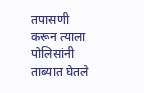तपासणी करून त्याला पोलिसांनी ताब्यात घेतले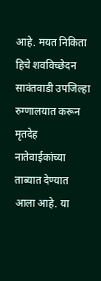आहे. मयत निकिता हिचे शवविच्छेदन सावंतवाडी उपजिल्हा रुग्णालयात करून मृतदेह नातेवाईकांच्या ताब्यात देण्यात आला आहे. या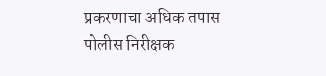प्रकरणाचा अधिक तपास पोलीस निरीक्षक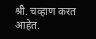श्री. चव्हाण करत आहेत.